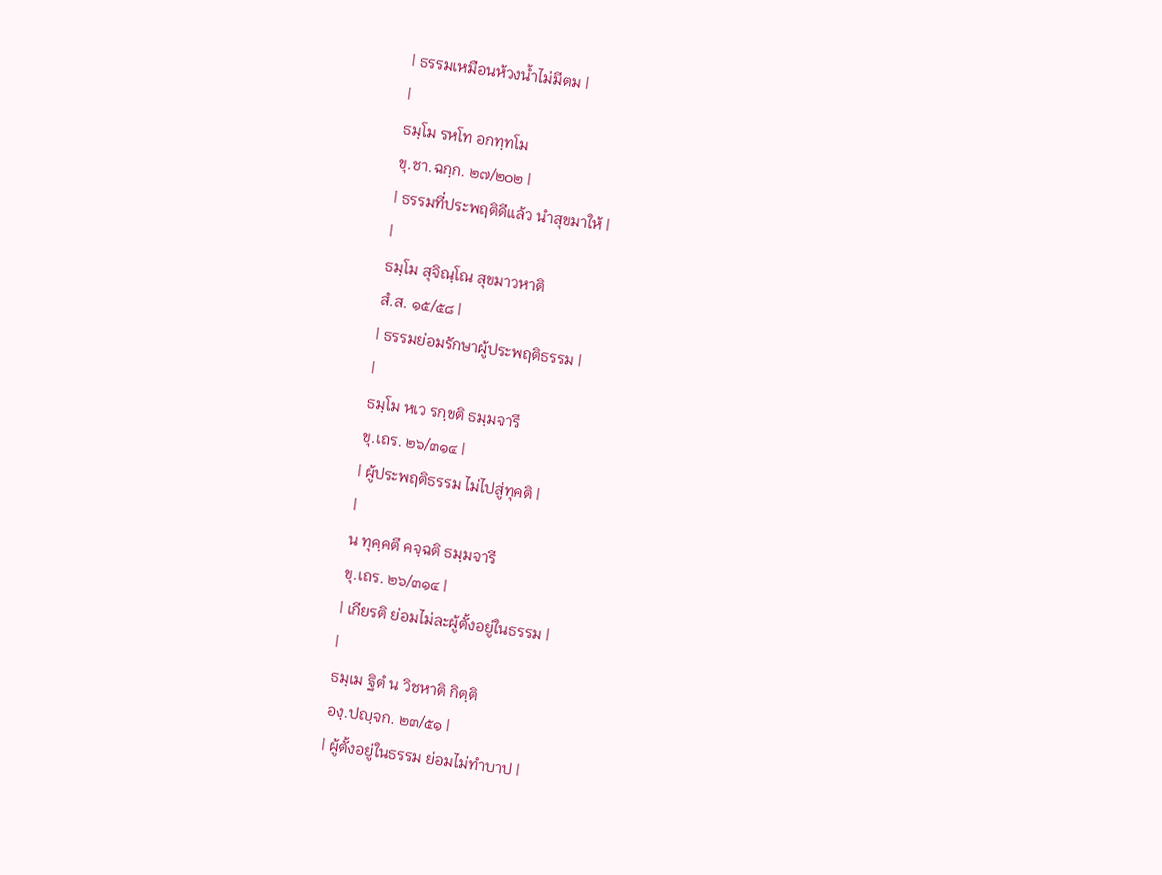| ธรรมเหมือนห้วงน้ำไม่มีตม |
|
ธมฺโม รหโท อกทฺทโม
ขุ.ชา.ฉกฺก. ๒๗/๒๐๒ |
| ธรรมที่ประพฤติดีแล้ว นำสุขมาให้ |
|
ธมฺโม สุจิณฺโณ สุขมาวหาติ
สํ.ส. ๑๕/๕๘ |
| ธรรมย่อมรักษาผู้ประพฤติธรรม |
|
ธมฺโม หเว รกฺขติ ธมฺมจารึ
ขุ.เถร. ๒๖/๓๑๔ |
| ผู้ประพฤติธรรม ไม่ไปสู่ทุคติ |
|
น ทุคฺคตึ คจฺฉติ ธมฺมจารี
ขุ.เถร. ๒๖/๓๑๔ |
| เกียรติ ย่อมไม่ละผู้ตั้งอยู่ในธรรม |
|
ธมฺเม ฐิตํ น วิชหาติ กิตฺติ
องฺ.ปญฺจก. ๒๓/๕๑ |
| ผู้ตั้งอยู่ในธรรม ย่อมไม่ทำบาป |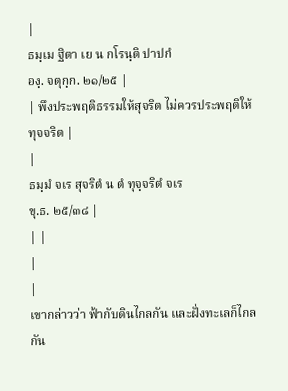|
ธมฺเม ฐิตา เย น กโรนฺติ ปาปกํ
องฺ. จตุกฺก. ๒๑/๒๕ |
| พึงประพฤติธรรมให้สุจริต ไม่ควรประพฤติให้ทุจจริต |
|
ธมฺมํ จเร สุจริตํ น ตํ ทุจฺจริตํ จเร
ขุ.ธ. ๒๕/๓๘ |
| |
|
|
เขากล่าวว่า ฟ้ากับดินไกลกัน และฝั่งทะเลก็ไกลกัน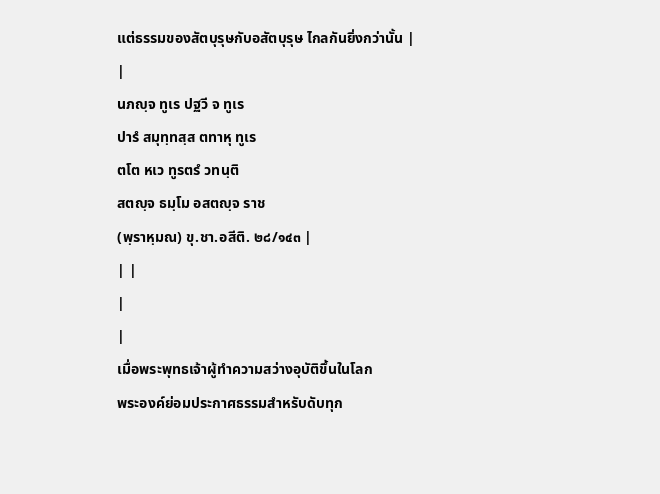แต่ธรรมของสัตบุรุษกับอสัตบุรุษ ไกลกันยิ่งกว่านั้น |
|
นภญฺจ ทูเร ปฐวี จ ทูเร
ปารํ สมุทฺทสฺส ตทาหุ ทูเร
ตโต หเว ทูรตรํ วทนฺติ
สตญฺจ ธมฺโม อสตญฺจ ราช
(พฺราหฺมณ) ขุ.ชา.อสีติ. ๒๘/๑๔๓ |
| |
|
|
เมื่อพระพุทธเจ้าผู้ทำความสว่างอุบัติขึ้นในโลก
พระองค์ย่อมประกาศธรรมสำหรับดับทุก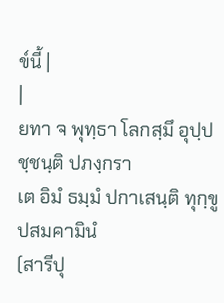ข์นี้ |
|
ยทา จ พุทฺธา โลกสฺมึ อุปฺปชฺชนฺติ ปภงฺกรา
เต อิมํ ธมฺมํ ปกาเสนฺติ ทุกฺขูปสมคามินํ
(สารีปุ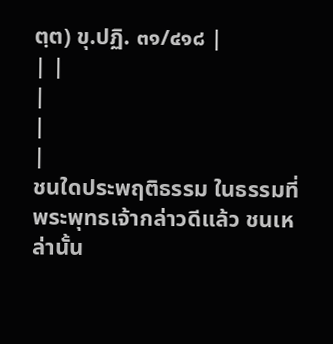ตฺต) ขุ.ปฏิ. ๓๑/๔๑๘ |
| |
|
|
|
ชนใดประพฤติธรรม ในธรรมที่พระพุทธเจ้ากล่าวดีแล้ว ชนเหล่านั้น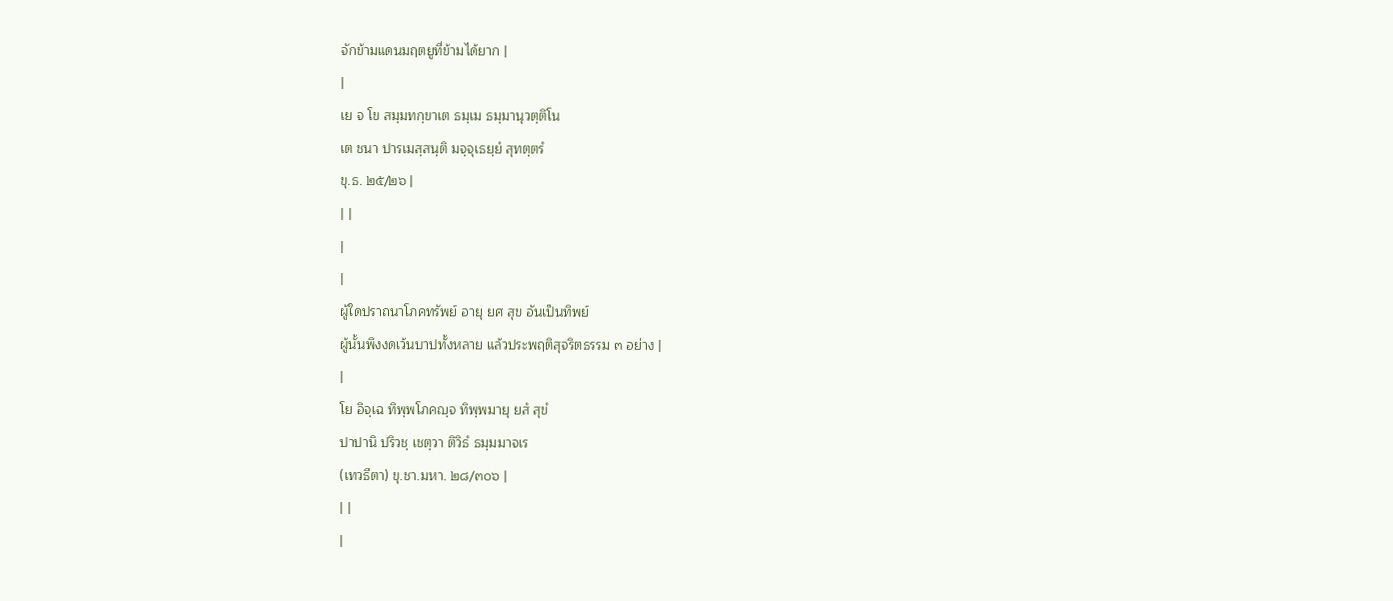จักข้ามแดนมฤตยูที่ข้ามได้ยาก |
|
เย จ โข สมฺมทกฺขาเต ธมฺเม ธมฺมานุวตฺติโน
เต ชนา ปารเมสฺสนฺติ มจฺจุเธยฺยํ สุทตฺตรํ
ขุ.ธ. ๒๕/๒๖ |
| |
|
|
ผู้ใดปราถนาโภคทรัพย์ อายุ ยศ สุข อันเป็นทิพย์
ผู้นั้นพึงงดเว้นบาปทั้งหลาย แล้วประพฤติสุจริตธรรม ๓ อย่าง |
|
โย อิจฺเฉ ทิพฺพโภคญฺจ ทิพฺพมายุ ยสํ สุขํ
ปาปานิ ปริวชฺ เชตฺวา ติวิธํ ธมฺมมาจเร
(เทวธีตา) ขุ.ชา.มหา. ๒๘/๓๐๖ |
| |
|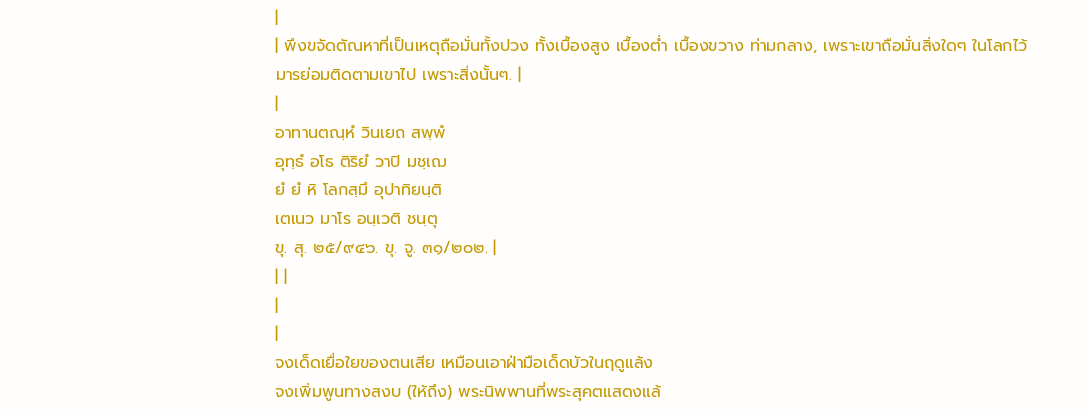|
| พึงขจัดตัณหาที่เป็นเหตุถือมั่นทั้งปวง ทั้งเบื้องสูง เบื้องต่ำ เบื้องขวาง ท่ามกลาง, เพราะเขาถือมั่นสิ่งใดๆ ในโลกไว้ มารย่อมติดตามเขาไป เพราะสิ่งนั้นๆ. |
|
อาทานตณฺหํ วินเยถ สพฺพํ
อุทฺธํ อโธ ติริยํ วาปิ มชฺเฌ
ยํ ยํ หิ โลกสฺมึ อุปาทิยนฺติ
เตเนว มาโร อนฺเวติ ชนฺตุ
ขุ. สุ. ๒๕/๙๔๖. ขุ. จู. ๓๑/๒๐๒. |
| |
|
|
จงเด็ดเยื่อใยของตนเสีย เหมือนเอาฝ่ามือเด็ดบัวในฤดูแล้ง
จงเพิ่มพูนทางสงบ (ให้ถึง) พระนิพพานที่พระสุคตแสดงแล้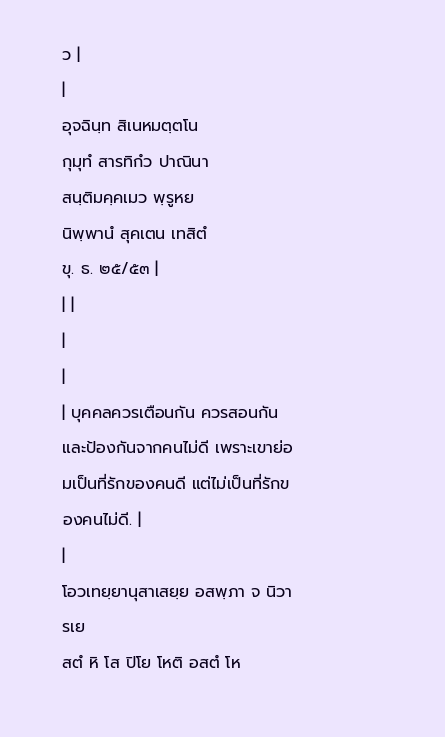ว |
|
อุจฉินฺท สิเนหมตฺตโน
กุมุทํ สารทิกํว ปาณินา
สนฺติมคฺคเมว พฺรูหย
นิพฺพานํ สุคเตน เทสิตํ
ขุ. ธ. ๒๕/๕๓ |
| |
|
|
| บุคคลควรเตือนกัน ควรสอนกัน และป้องกันจากคนไม่ดี เพราะเขาย่อมเป็นที่รักของคนดี แต่ไม่เป็นที่รักของคนไม่ดี. |
|
โอวเทยฺยานุสาเสยฺย อสพฺภา จ นิวารเย
สตํ หิ โส ปิโย โหติ อสตํ โห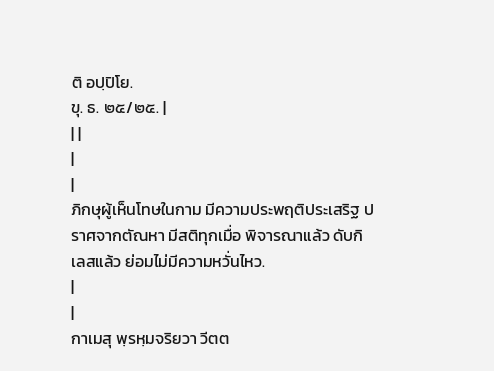ติ อปฺปิโย.
ขุ. ธ. ๒๕/๒๕. |
| |
|
|
ภิกษุผู้เห็นโทษในกาม มีความประพฤติประเสริฐ ปราศจากตัณหา มีสติทุกเมื่อ พิจารณาแล้ว ดับกิเลสแล้ว ย่อมไม่มีความหวั่นไหว.
|
|
กาเมสุ พฺรหฺมจริยวา วีตต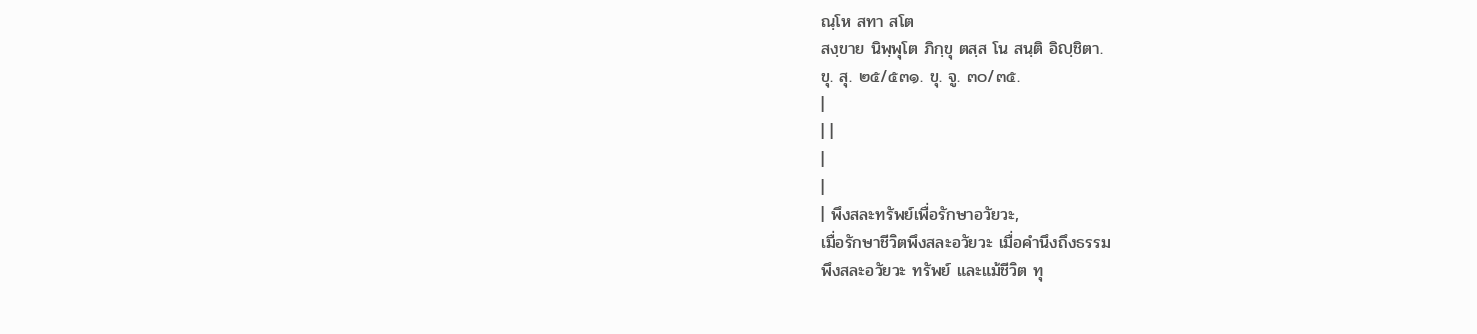ณฺโห สทา สโต
สงฺขาย นิพฺพุโต ภิกฺขุ ตสฺส โน สนฺติ อิญฺชิตา.
ขุ. สุ. ๒๕/๕๓๑. ขุ. จู. ๓๐/๓๕.
|
| |
|
|
| พึงสละทรัพย์เพื่อรักษาอวัยวะ,
เมื่อรักษาชีวิตพึงสละอวัยวะ เมื่อคำนึงถึงธรรม
พึงสละอวัยวะ ทรัพย์ และแม้ชีวิต ทุ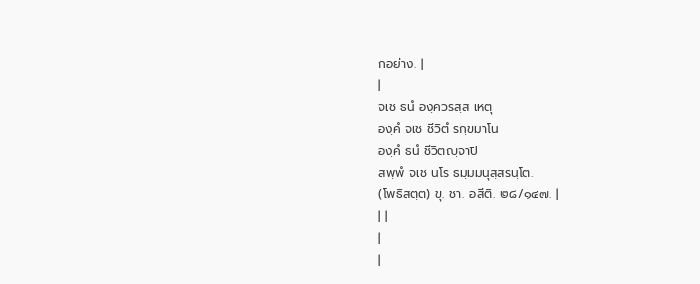กอย่าง. |
|
จเช ธนํ องฺควรสฺส เหตุ
องฺคํ จเช ชีวิตํ รกฺขมาโน
องฺคํ ธนํ ชีวิตญฺจาปิ
สพฺพํ จเช นโร ธมฺมมนุสฺสรนฺโต.
(โพธิสตฺต) ขุ. ชา. อสีติ. ๒๘/๑๔๗. |
| |
|
|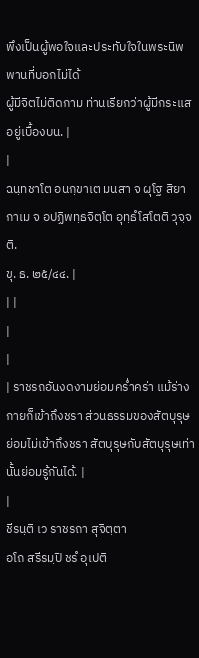พึงเป็นผู้พอใจและประทับใจในพระนิพพานที่บอกไม่ได้
ผู้มีจิตไม่ติดกาม ท่านเรียกว่าผู้มีกระแสอยู่เบื้องบน. |
|
ฉนฺทชาโต อนกฺขาเต มนสา จ ผุโฐ สิยา
กาเม จ อปฏิพทฺธจิตฺโต อุทฺธํโสโตติ วุจฺจติ.
ขุ. ธ. ๒๕/๔๔. |
| |
|
|
| ราชรถอันงดงามย่อมคร่ำคร่า แม้ร่างกายก็เข้าถึงชรา ส่วนธรรมของสัตบุรุษย่อมไม่เข้าถึงชรา สัตบุรุษกับสัตบุรุษเท่านั้นย่อมรู้กันได้. |
|
ชีรนฺติ เว ราชรถา สุจิตฺตา
อโถ สรีรมฺปิ ชรํ อุเปติ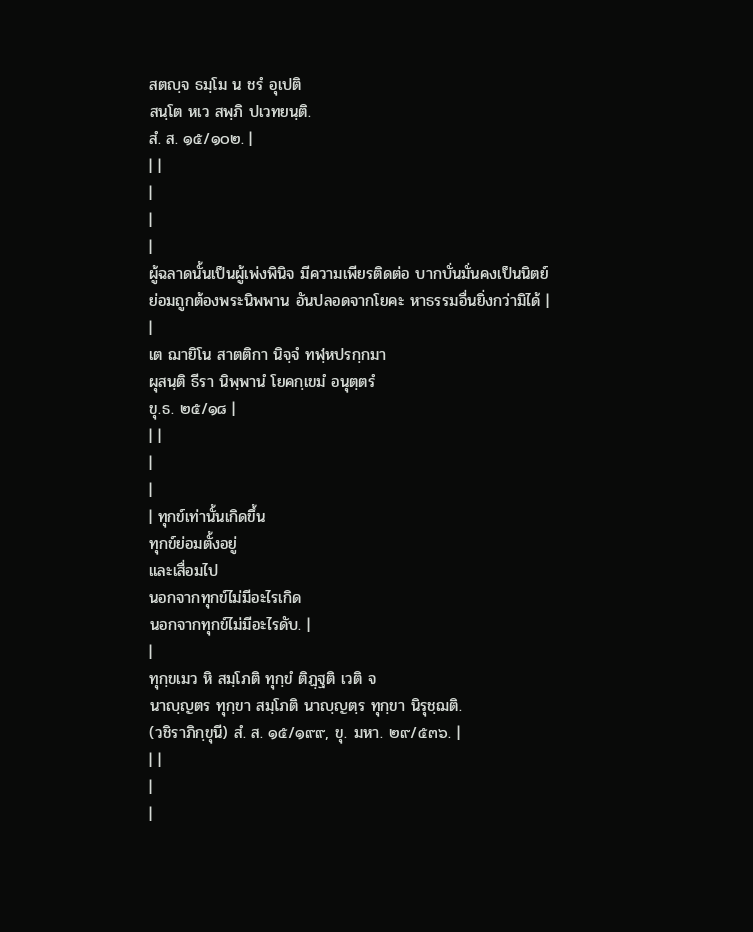สตญฺจ ธมฺโม น ชรํ อุเปติ
สนฺโต หเว สพฺภิ ปเวทยนฺติ.
สํ. ส. ๑๕/๑๐๒. |
| |
|
|
|
ผู้ฉลาดนั้นเป็นผู้เพ่งพินิจ มีความเพียรติดต่อ บากบั่นมั่นคงเป็นนิตย์ ย่อมถูกต้องพระนิพพาน อันปลอดจากโยคะ หาธรรมอื่นยิ่งกว่ามิได้ |
|
เต ฌายิโน สาตติกา นิจฺจํ ทฬฺหปรกฺกมา
ผุสนฺติ ธีรา นิพฺพานํ โยคกฺเขมํ อนุตฺตรํ
ขุ.ธ. ๒๕/๑๘ |
| |
|
|
| ทุกข์เท่านั้นเกิดขึ้น
ทุกข์ย่อมตั้งอยู่
และเสื่อมไป
นอกจากทุกข์ไม่มีอะไรเกิด
นอกจากทุกข์ไม่มีอะไรดับ. |
|
ทุกฺขเมว หิ สมฺโภติ ทุกฺขํ ติฏฺฐติ เวติ จ
นาญฺญตร ทุกฺขา สมฺโภติ นาญฺญตฺร ทุกฺขา นิรุชฺฌติ.
(วชิราภิกฺขุนี) สํ. ส. ๑๕/๑๙๙, ขุ. มหา. ๒๙/๕๓๖. |
| |
|
|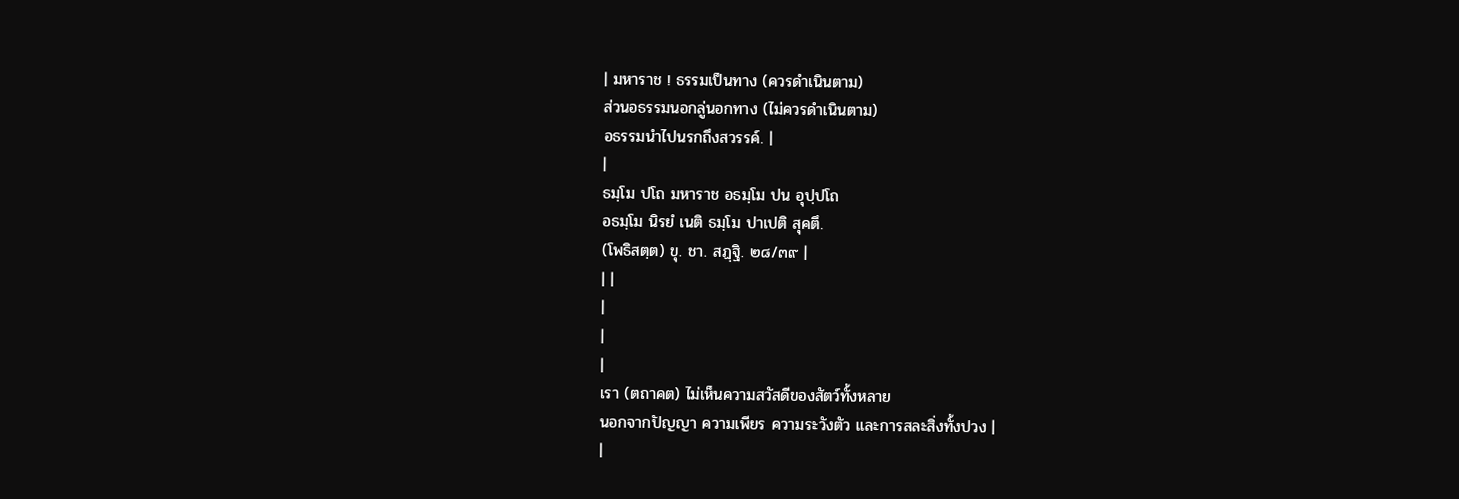| มหาราช ! ธรรมเป็นทาง (ควรดำเนินตาม)
ส่วนอธรรมนอกลู่นอกทาง (ไม่ควรดำเนินตาม)
อธรรมนำไปนรกถึงสวรรค์. |
|
ธมฺโม ปโถ มหาราช อธมฺโม ปน อุปฺปโถ
อธมฺโม นิรยํ เนติ ธมฺโม ปาเปติ สุคตึ.
(โพธิสตฺต) ขุ. ชา. สฏฺฐิ. ๒๘/๓๙ |
| |
|
|
|
เรา (ตถาคต) ไม่เห็นความสวัสดีของสัตว์ทั้งหลาย
นอกจากปัญญา ความเพียร ความระวังตัว และการสละสิ่งทั้งปวง |
|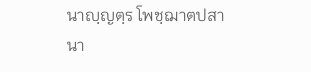นาญฺญตฺร โพชฺฌาตปสา นา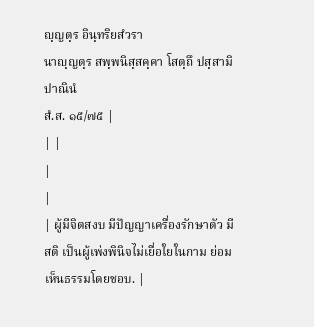ญฺญตฺร อินฺทริยสํวรา
นาญฺญตฺร สพฺพนิสฺสคฺคา โสตฺถึ ปสฺสามิ ปาณินํ
สํ.ส. ๑๕/๗๕ |
| |
|
|
| ผู้มีจิตสงบ มีปัญญาเครื่องรักษาตัว มีสติ เป็นผู้เพ่งพินิจไม่เยื่อใยในกาม ย่อมเห็นธรรมโดยชอบ. |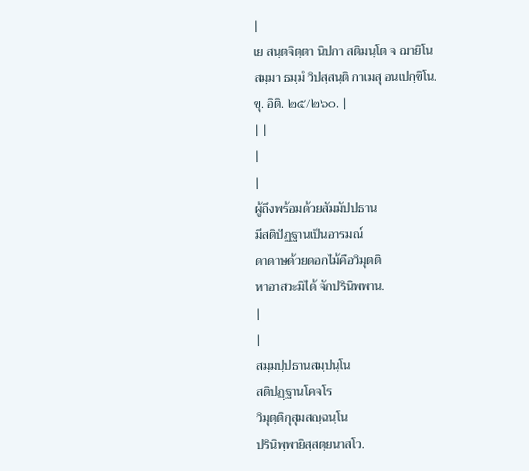|
เย สนฺตจิตฺตา นิปกา สติมนฺโต จ ฌายิโน
สมฺมา ธมฺมํ วิปสฺสนฺติ กาเมสุ อนเปกฺขิโน.
ขุ. อิติ. ๒๕/๒๖๐. |
| |
|
|
ผู้ถึงพร้อมด้วยสัมมัปปธาน
มีสติปัฏฐานเป็นอารมณ์
ดาดาษด้วยดอกไม้คือวิมุตติ
หาอาสวะมิได้ จักปรินิพพาน.
|
|
สมฺมปฺปธานสมฺปนฺโน
สติปฏฺฐานโคจโร
วิมุตฺติกุสุมสญฺฉนฺโน
ปรินิพฺพายิสฺสตฺยนาสโว.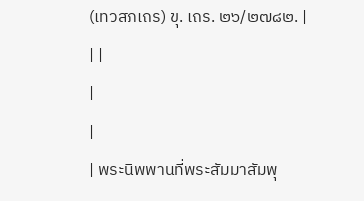(เทวสภเถร) ขุ. เถร. ๒๖/๒๗๘๒. |
| |
|
|
| พระนิพพานที่พระสัมมาสัมพุ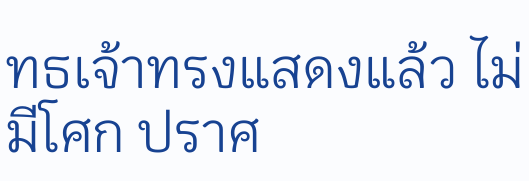ทธเจ้าทรงแสดงแล้ว ไม่มีโศก ปราศ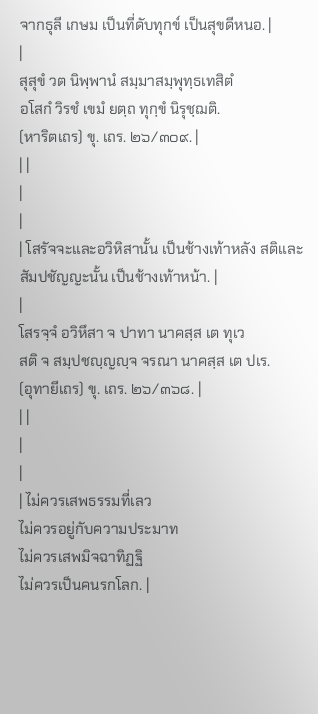จากธุลี เกษม เป็นที่ดับทุกข์ เป็นสุขดีหนอ. |
|
สุสุขํ วต นิพฺพานํ สมฺมาสมฺพุทฺธเทสิตํ
อโสกํ วิรชํ เขมํ ยตฺถ ทุกฺขํ นิรุชฺฌติ.
(หาริตเถร) ขุ. เถร. ๒๖/๓๐๙. |
| |
|
|
| โสรัจจะและอวิหิสานั้น เป็นช้างเท้าหลัง สติและสัมปชัญญะนั้น เป็นช้างเท้าหน้า. |
|
โสรจฺจํ อวิหึสา จ ปาทา นาคสฺส เต ทุเว
สติ จ สมฺปชญฺญญฺจ จรณา นาคสฺส เต ปเร.
(อุทายีเถร) ขุ. เถร. ๒๖/๓๖๘. |
| |
|
|
| ไม่ควรเสพธรรมที่เลว
ไม่ควรอยู่กับความประมาท
ไม่ควรเสพมิจฉาทิฏฐิ
ไม่ควรเป็นคนรกโลก. |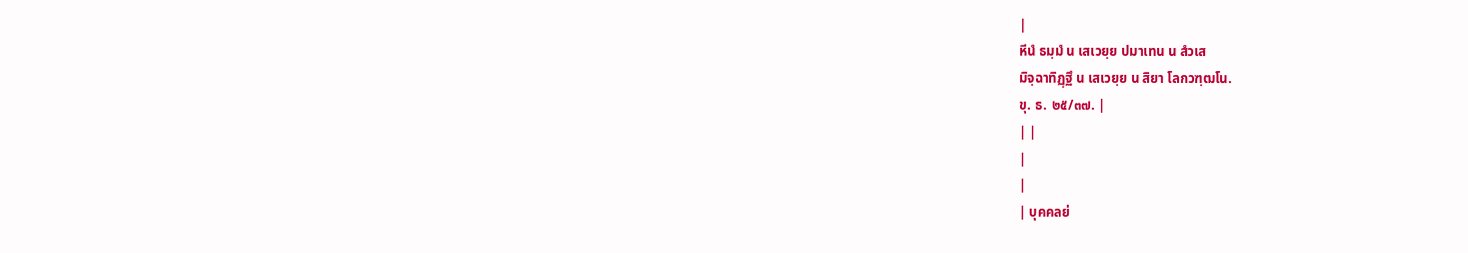|
หีนํ ธมฺมํ น เสเวยฺย ปมาเทน น สํวเส
มิจฺฉาทิฏฺฐึ น เสเวยฺย น สิยา โลกวฑฺฒโน.
ขุ. ธ. ๒๕/๓๗. |
| |
|
|
| บุคคลย่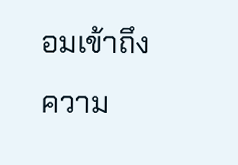อมเข้าถึงความ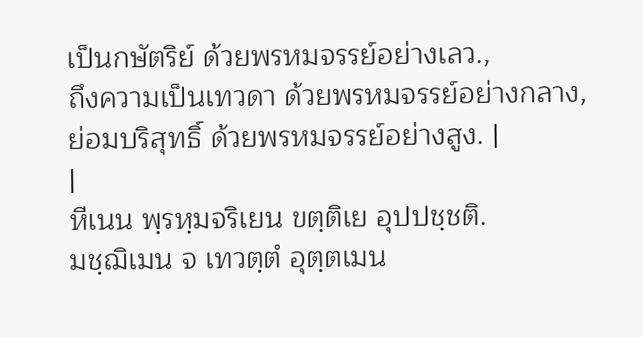เป็นกษัตริย์ ด้วยพรหมจรรย์อย่างเลว.,
ถึงความเป็นเทวดา ด้วยพรหมจรรย์อย่างกลาง,
ย่อมบริสุทธิ์ ด้วยพรหมจรรย์อย่างสูง. |
|
หีเนน พฺรหฺมจริเยน ขตฺติเย อุปปชฺชติ.
มชฺฌิเมน จ เทวตฺตํ อุตฺตเมน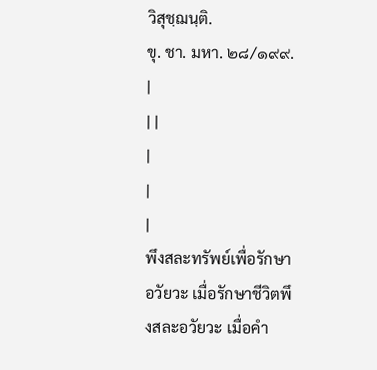วิสุชฺฌนฺติ.
ขุ. ชา. มหา. ๒๘/๑๙๙. |
| |
|
|
|
พึงสละทรัพย์เพื่อรักษาอวัยวะ เมื่อรักษาชีวิตพึงสละอวัยวะ เมื่อคำ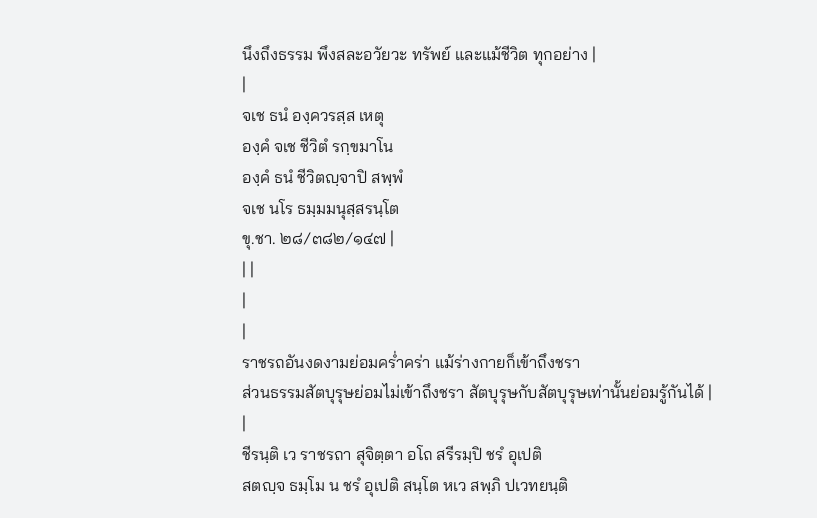นึงถึงธรรม พึงสละอวัยวะ ทรัพย์ และแม้ชีวิต ทุกอย่าง |
|
จเช ธนํ องฺควรสฺส เหตุ
องฺคํ จเช ชีวิตํ รกฺขมาโน
องฺคํ ธนํ ชีวิตญฺจาปิ สพฺพํ
จเช นโร ธมฺมมนุสฺสรนฺโต
ขุ.ชา. ๒๘/๓๘๒/๑๔๗ |
| |
|
|
ราชรถอันงดงามย่อมคร่ำคร่า แม้ร่างกายก็เข้าถึงชรา
ส่วนธรรมสัตบุรุษย่อมไม่เข้าถึงชรา สัตบุรุษกับสัตบุรุษเท่านั้นย่อมรู้กันได้ |
|
ชีรนฺติ เว ราชรถา สุจิตฺตา อโถ สรีรมฺปิ ชรํ อุเปติ
สตญฺจ ธมฺโม น ชรํ อุเปติ สนฺโต หเว สพฺภิ ปเวทยนฺติ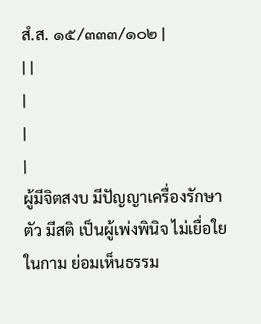สํ.ส. ๑๕/๓๓๓/๑๐๒ |
| |
|
|
|
ผู้มีจิตสงบ มีปัญญาเครื่องรักษาตัว มีสติ เป็นผู้เพ่งพินิจ ไม่เยื่อใยในกาม ย่อมเห็นธรรม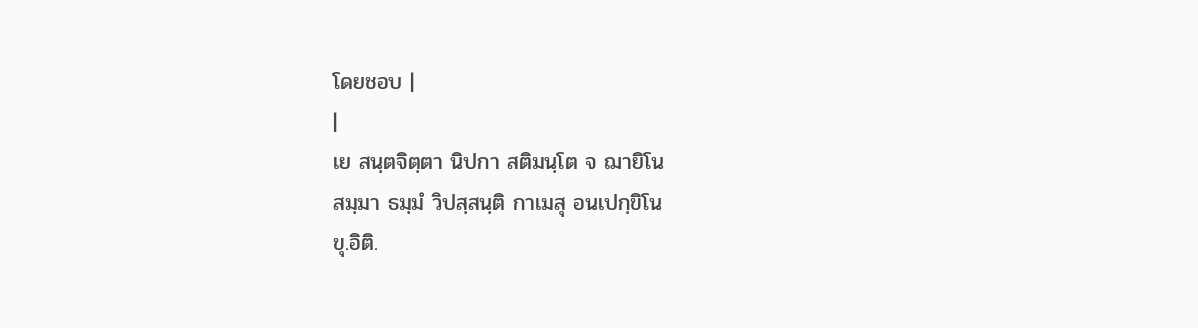โดยชอบ |
|
เย สนฺตจิตฺตา นิปกา สติมนฺโต จ ฌายิโน
สมฺมา ธมฺมํ วิปสฺสนฺติ กาเมสุ อนเปกฺขิโน
ขุ.อิติ.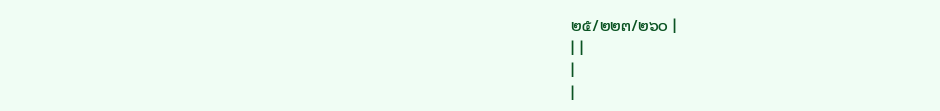๒๕/๒๒๓/๒๖๐ |
| |
|
|